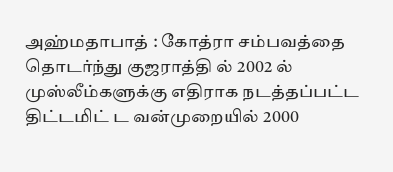அஹ்மதாபாத் : கோத்ரா சம்பவத்தை தொடர்ந்து குஜராத்தி ல் 2002 ல் முஸ்லீம்களுக்கு எதிராக நடத்தப்பட்ட திட்டமிட் ட வன்முறையில் 2000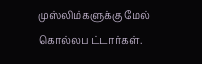முஸ்லிம்களுக்கு மேல் கொல்லப ட்டார்கள்.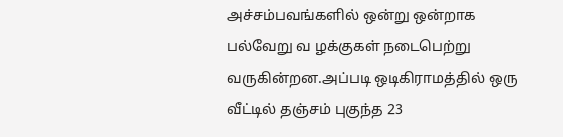அச்சம்பவங்களில் ஒன்று ஒன்றாக பல்வேறு வ ழக்குகள் நடைபெற்று வருகின்றன.அப்படி ஒடிகிராமத்தில் ஒரு வீட்டில் தஞ்சம் புகுந்த 23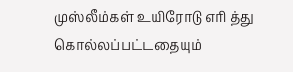முஸ்லீம்கள் உயிரோடு எரி த்து கொல்லப்பட்டதையும்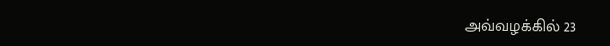அவ்வழக்கில் 23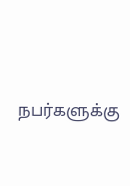நபர்களுக்கு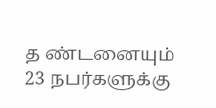த ண்டனையும் 23 நபர்களுக்கு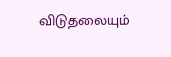விடுதலையும்